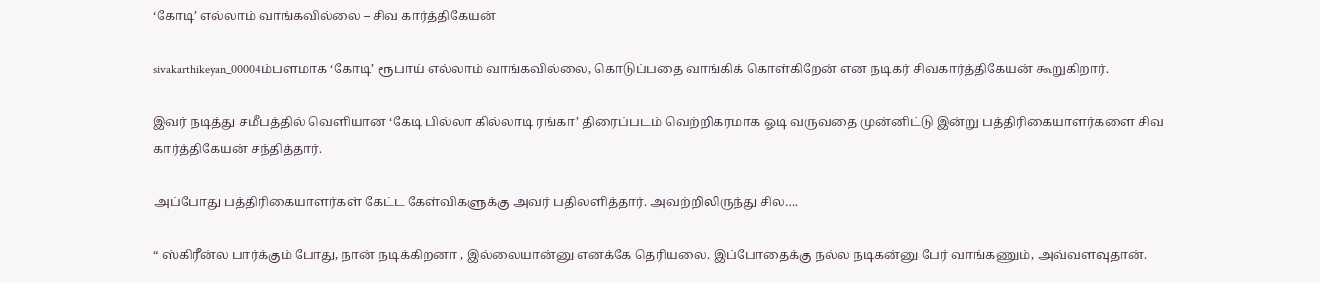‘கோடி’ எல்லாம் வாங்கவில்லை – சிவ கார்த்திகேயன்

sivakarthikeyan_00004ம்பளமாக ‘கோடி’ ரூபாய் எல்லாம் வாங்கவில்லை, கொடுப்பதை வாங்கிக் கொள்கிறேன் என நடிகர் சிவகார்த்திகேயன் கூறுகிறார்.

இவர் நடித்து சமீபத்தில் வெளியான ‘கேடி பில்லா கில்லாடி ரங்கா’ திரைப்படம் வெற்றிகரமாக ஓடி வருவதை முன்னிட்டு இன்று பத்திரிகையாளர்களை சிவ கார்த்திகேயன் சந்தித்தார்.

அப்போது பத்திரிகையாளர்கள் கேட்ட கேள்விகளுக்கு அவர் பதிலளித்தார். அவற்றிலிருந்து சில….

“ ஸ்கிரீன்ல பார்க்கும் போது, நான் நடிக்கிறனா , இல்லையான்னு எனக்கே தெரியலை. இப்போதைக்கு நல்ல நடிகன்னு பேர் வாங்கணும், அவ்வளவுதான்.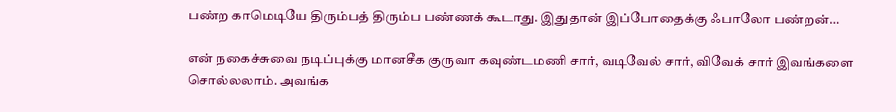பண்ற காமெடியே திரும்பத் திரும்ப பண்ணக் கூடாது. இதுதான் இப்போதைக்கு ஃபாலோ பண்றன்…

என் நகைச்சுவை நடிப்புக்கு மானசீக குருவா கவுண்டமணி சார், வடிவேல் சார், விவேக் சார் இவங்களை சொல்லலாம். அவங்க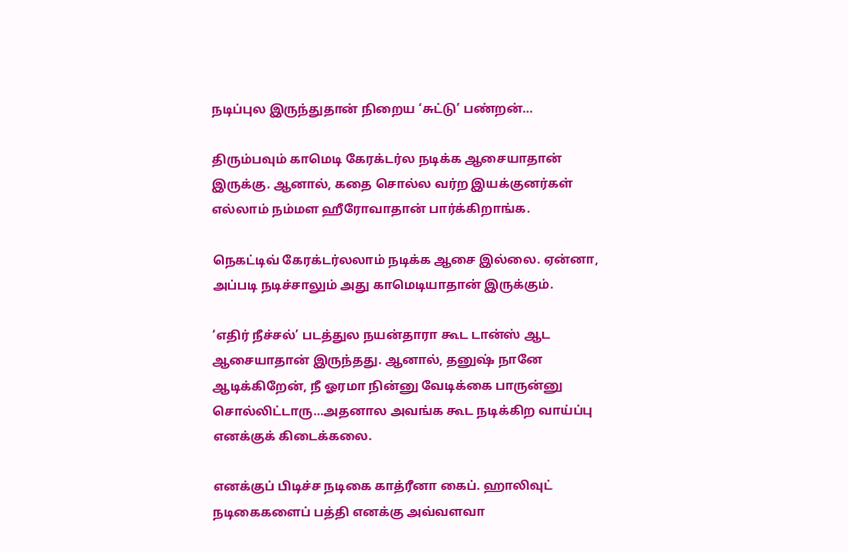நடிப்புல இருந்துதான் நிறைய ‘சுட்டு’ பண்றன்…

திரும்பவும் காமெடி கேரக்டர்ல நடிக்க ஆசையாதான் இருக்கு. ஆனால், கதை சொல்ல வர்ற இயக்குனர்கள் எல்லாம் நம்மள ஹீரோவாதான் பார்க்கிறாங்க.

நெகட்டிவ் கேரக்டர்லலாம் நடிக்க ஆசை இல்லை. ஏன்னா, அப்படி நடிச்சாலும் அது காமெடியாதான் இருக்கும்.

‘எதிர் நீச்சல்’ படத்துல நயன்தாரா கூட டான்ஸ் ஆட ஆசையாதான் இருந்தது. ஆனால், தனுஷ் நானே ஆடிக்கிறேன், நீ ஓரமா நின்னு வேடிக்கை பாருன்னு சொல்லிட்டாரு…அதனால அவங்க கூட நடிக்கிற வாய்ப்பு எனக்குக் கிடைக்கலை.

எனக்குப் பிடிச்ச நடிகை காத்ரீனா கைப். ஹாலிவுட் நடிகைகளைப் பத்தி எனக்கு அவ்வளவா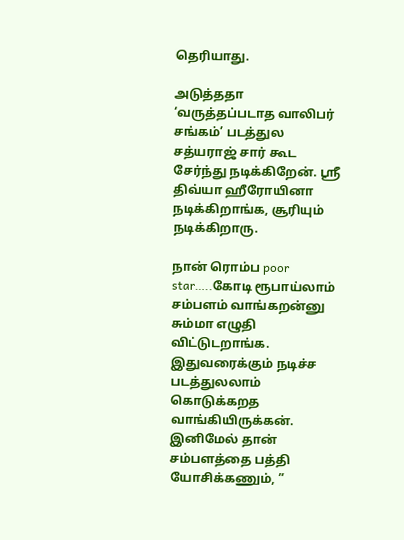தெரியாது.

அடுத்ததா ‘வருத்தப்படாத வாலிபர் சங்கம்’ படத்துல சத்யராஜ் சார் கூட சேர்ந்து நடிக்கிறேன். ஸ்ரீ திவ்யா ஹீரோயினா நடிக்கிறாங்க, சூரியும் நடிக்கிறாரு.

நான் ரொம்ப poor star…..கோடி ரூபாய்லாம் சம்பளம் வாங்கறன்னு சும்மா எழுதி விட்டுடறாங்க. இதுவரைக்கும் நடிச்ச படத்துலலாம் கொடுக்கறத வாங்கியிருக்கன். இனிமேல் தான் சம்பளத்தை பத்தி யோசிக்கணும், ”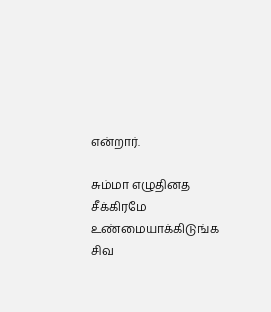என்றார்.

சும்மா எழுதினத சீக்கிரமே உண்மையாக்கிடுங்க சிவ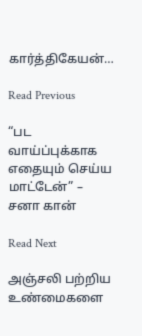கார்த்திகேயன்…

Read Previous

“பட வாய்ப்புக்காக எதையும் செய்ய மாட்டேன்” – சனா கான்

Read Next

அஞ்சலி பற்றிய உண்மைகளை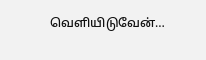வெளியிடுவேன்…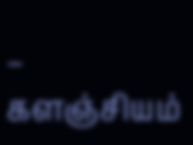– களஞ்சியம்